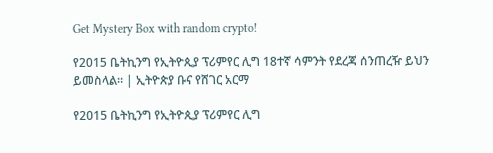Get Mystery Box with random crypto!

የ2015 ቤትኪንግ የኢትዮጲያ ፕሪምየር ሊግ 18ተኛ ሳምንት የደረጃ ሰንጠረዥ ይህን ይመስላል። | ኢትዮጵያ ቡና የሸገር አርማ

የ2015 ቤትኪንግ የኢትዮጲያ ፕሪምየር ሊግ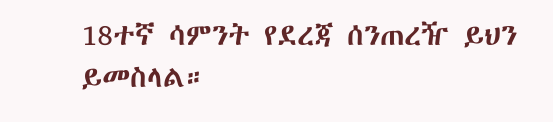18ተኛ ሳምንት የደረጃ ሰንጠረዥ ይህን ይመስላል።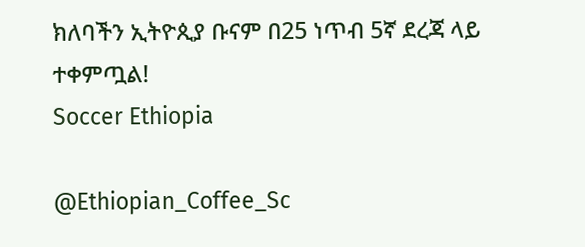ክለባችን ኢትዮጲያ ቡናም በ25 ነጥብ 5ኛ ደረጃ ላይ ተቀምጧል!
Soccer Ethiopia

@Ethiopian_Coffee_Sc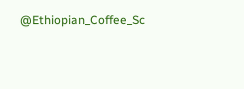@Ethiopian_Coffee_Sc